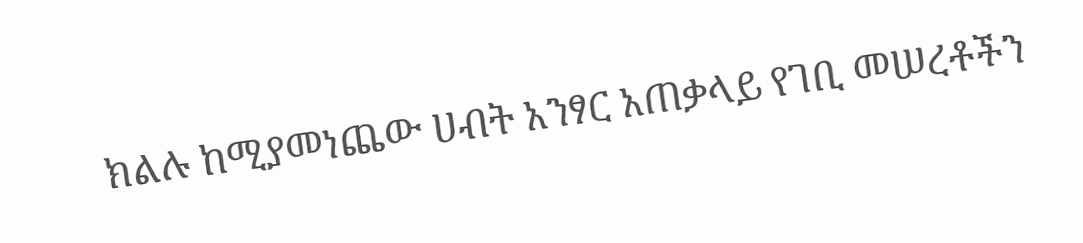ክልሉ ከሚያመነጨው ሀብት አንፃር አጠቃላይ የገቢ መሠረቶችን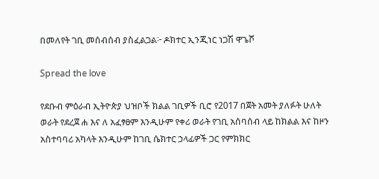በመለየት ገቢ መሰብሰብ ያስፈልጋል፦ ዶክተር ኢንጂነር ነጋሽ ዋጌሾ

Spread the love

የደቡብ ምዕራብ ኢትዮጵያ ህዝቦች ክልል ገቢዎች ቢሮ የ2017 በጀት አመት ያለፉት ሁለት ወራት የደረጀ ሐ እና ለ አፈፃፀም እንዲሁም የቀሪ ወራት የገቢ አሰባሰብ ላይ ከክልል እና ከዞን አስተባባሪ አካላት እንዲሁም ከገቢ ሴክተር ኃላፊዎች ጋር የምክክር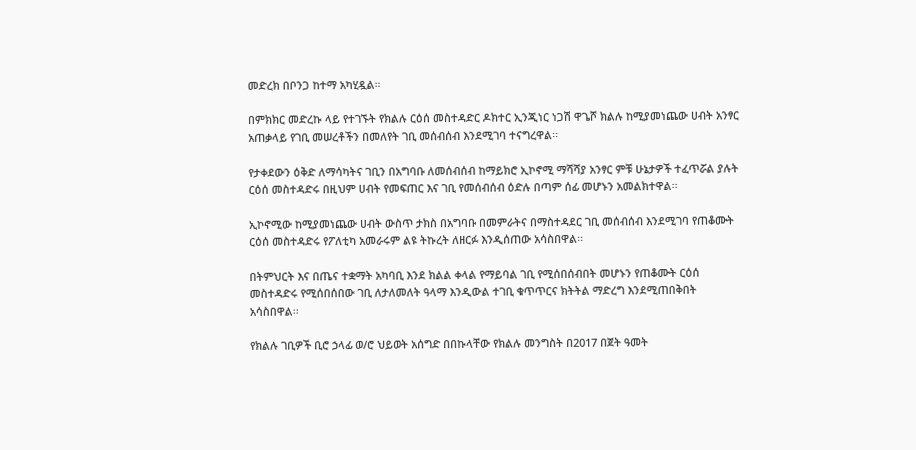መድረክ በቦንጋ ከተማ አካሂዷል።

በምክክር መድረኩ ላይ የተገኙት የክልሉ ርዕሰ መስተዳድር ዶክተር ኢንጂነር ነጋሽ ዋጌሾ ክልሉ ከሚያመነጨው ሀብት አንፃር አጠቃላይ የገቢ መሠረቶችን በመለየት ገቢ መሰብሰብ እንደሚገባ ተናግረዋል፡፡

የታቀደውን ዕቅድ ለማሳካትና ገቢን በአግባቡ ለመሰብሰብ ከማይክሮ ኢኮኖሚ ማሻሻያ አንፃር ምቹ ሁኔታዎች ተፈጥሯል ያሉት ርዕሰ መስተዳድሩ በዚህም ሀብት የመፍጠር እና ገቢ የመሰብሰብ ዕድሉ በጣም ሰፊ መሆኑን አመልክተዋል፡፡

ኢኮኖሚው ከሚያመነጨው ሀብት ውስጥ ታክስ በአግባቡ በመምራትና በማስተዳደር ገቢ መሰብሰብ እንደሚገባ የጠቆሙት ርዕሰ መስተዳድሩ የፖለቲካ አመራሩም ልዩ ትኩረት ለዘርፉ እንዲሰጠው አሳስበዋል፡፡

በትምህርት እና በጤና ተቋማት አካባቢ እንደ ክልል ቀላል የማይባል ገቢ የሚሰበሰብበት መሆኑን የጠቆሙት ርዕሰ መስተዳድሩ የሚሰበሰበው ገቢ ለታለመለት ዓላማ እንዲውል ተገቢ ቁጥጥርና ክትትል ማድረግ እንደሚጠበቅበት አሳስበዋል፡፡

የክልሉ ገቢዎች ቢሮ ኃላፊ ወ/ሮ ህይወት አሰግድ በበኩላቸው የክልሉ መንግስት በ2017 በጀት ዓመት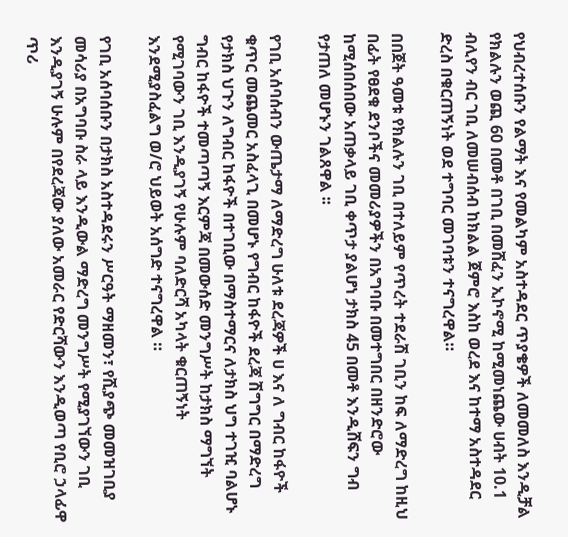የህብረተሰቡን የልማት እና የመልካም አስተዳደር ጥያቄዎች ለመመለስ እንዲቻል የክልሉን ወጪ 60 በመቶ በገቢ በመሸፈን ኢኮኖሚ ከሚመነጨው ሀብት 10.1 ብሊየን ብር ገቢ ለመሠብሰብ ከክልል ጀምሮ እስከ ወረደ እና ከተማ አስተዳደር ድረስ በቁርጠኝነት ወደ ተግባር መገባቱን ተናግረዋል።

በበጀት ዓመቱ የክልሉን ገቢ በተለይም የጥረት ተደራሽ ገቢን ከፍ ለማድረግ ከዚህ በፊት የፀደቁ ደንቦችና መመሪያዎችን በአግባቡ በመተግበር በዘንድሮው ከሚሰበሰበው አጠቃላይ ገቢ ቀጥታ ያልሆነ ታክስ 45 በመቶ እንዲሸፍን ግብ የታጠለ መሆኑን ገልጸዋል ፡፡

የገቢ አሰባሰብን ውጤታማ ለማድረግ ሁለቱ ደረጃዎች ሀ እና ለ ግብር ከፋዮች ቁጥር መጨመር አስፈላጊ በመሆኑ የግብር ከፋዮች ደረጃ ሽግግር በማድረግ የታክስ ህጉን ለግብር ከፋዮች በተገቢው በማስተማርና ለታክስ ህግ ተገዢ ባልሆኑ ግብር ከፋዮች ተመጣጣኝ እርምጃ በመውሰድ መንግሥት ከታክስ ማግኘት የሚገባውን ገቢ እንዲያገኝ የሁሉም ባለድርሻ አካላት ቁርጠኝነት እንደሚያስፈልግ ወ/ሮ ህይወት አሰግድ ተናግረዋል ።

የገቢ አሰባሰቡን በታክስ አስተዳደሩን ሥርዓት ማዘመን፣ የሺያጭ መመዝገቢያ መሳሪያ በአግባቡ ስራ ላይ እንዲውል ማድረግ መንግሥት የሚያገኘውን ገቢ እንዲያገኝ ሁሉም በየደረጃው ያለው አመራር የድርሻውን እንዲወጣ የቢሮ ኃላፊዋ ጥሪ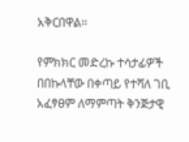አቅርበዋል።

የምክክር መድረኩ ተሳታፊዎች በበኩላቸው በቀጣይ የተሻለ ገቢ አፈፃፀም ለማምጣት ቅንጅታዊ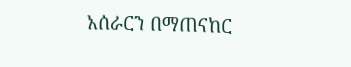አሰራርን በማጠናከር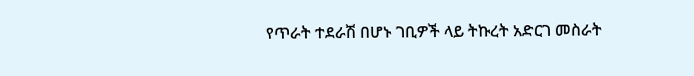የጥራት ተደራሽ በሆኑ ገቢዎች ላይ ትኩረት አድርገ መስራት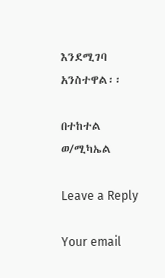እንደሚገባ አንስተዋል፡፡

በተከተል ወ/ሚካኤል

Leave a Reply

Your email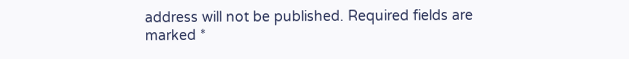address will not be published. Required fields are marked *